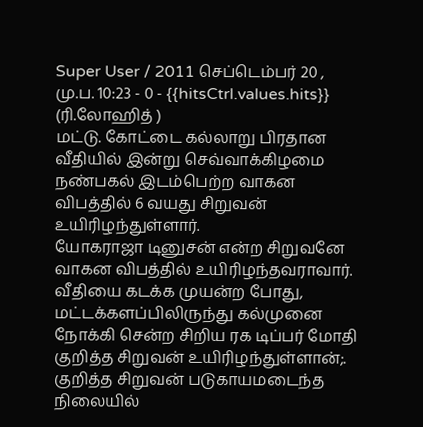Super User / 2011 செப்டெம்பர் 20 , மு.ப. 10:23 - 0 - {{hitsCtrl.values.hits}}
(ரி.லோஹித் )
மட்டு. கோட்டை கல்லாறு பிரதான வீதியில் இன்று செவ்வாக்கிழமை நண்பகல் இடம்பெற்ற வாகன விபத்தில் 6 வயது சிறுவன் உயிரிழந்துள்ளார்.
யோகராஜா டினுசன் என்ற சிறுவனே வாகன விபத்தில் உயிரிழந்தவராவார். வீதியை கடக்க முயன்ற போது, மட்டக்களப்பிலிருந்து கல்முனை நோக்கி சென்ற சிறிய ரக டிப்பர் மோதி குறித்த சிறுவன் உயிரிழந்துள்ளான்;.
குறித்த சிறுவன் படுகாயமடைந்த நிலையில்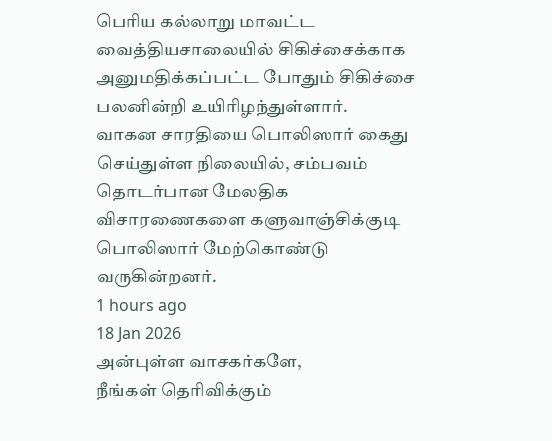பெரிய கல்லாறு மாவட்ட வைத்தியசாலையில் சிகிச்சைக்காக அனுமதிக்கப்பட்ட போதும் சிகிச்சை பலனின்றி உயிரிழந்துள்ளார்.
வாகன சாரதியை பொலிஸார் கைது செய்துள்ள நிலையில், சம்பவம் தொடர்பான மேலதிக விசாரணைகளை களுவாஞ்சிக்குடி பொலிஸார் மேற்கொண்டு வருகின்றனர்.
1 hours ago
18 Jan 2026
அன்புள்ள வாசகர்களே,
நீங்கள் தெரிவிக்கும்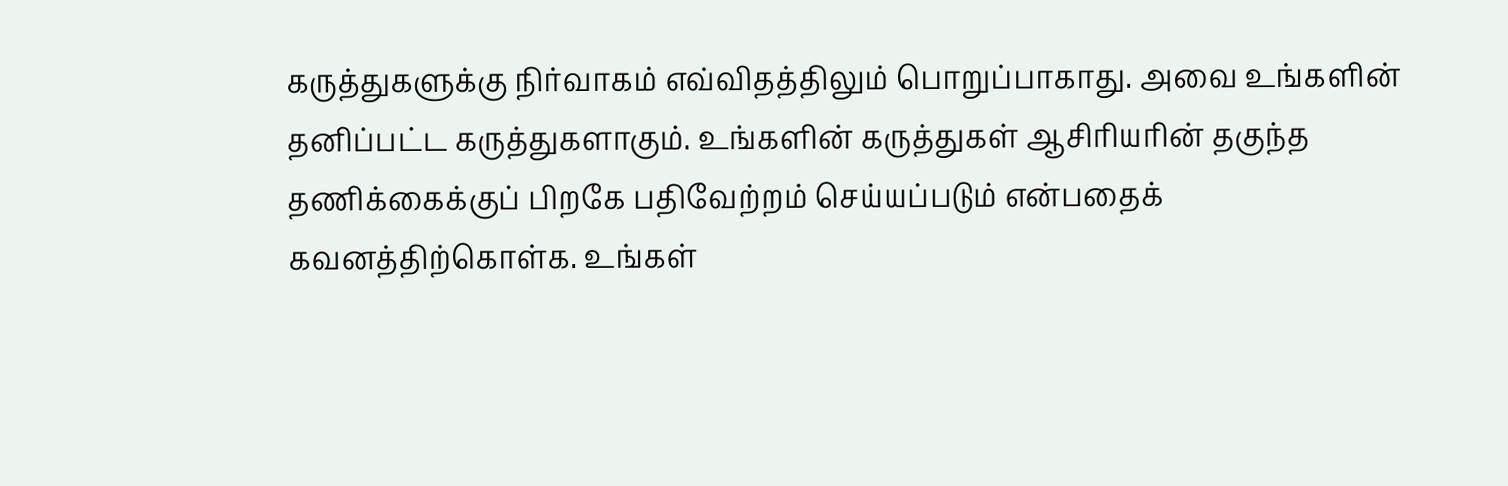கருத்துகளுக்கு நிர்வாகம் எவ்விதத்திலும் பொறுப்பாகாது. அவை உங்களின் தனிப்பட்ட கருத்துகளாகும். உங்களின் கருத்துகள் ஆசிரியரின் தகுந்த தணிக்கைக்குப் பிறகே பதிவேற்றம் செய்யப்படும் என்பதைக் கவனத்திற்கொள்க. உங்கள்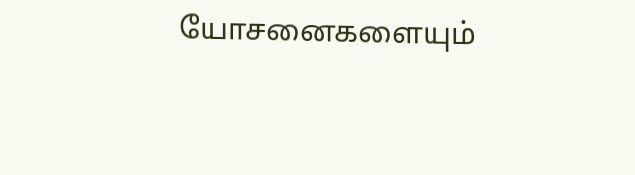யோசனைகளையும்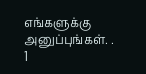எங்களுக்கு அனுப்புங்கள். .
1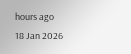hours ago
18 Jan 2026